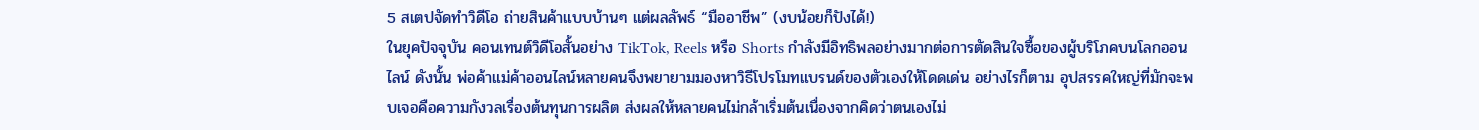5 สเตปจัดทำวิดีโอ ถ่ายสินค้าแบบบ้านๆ แต่ผลลัพธ์ “มืออาชีพ” (งบน้อยก็ปังได้!)
ในยุคปัจจุบัน คอนเทนต์วิดีโอสั้นอย่าง TikTok, Reels หรือ Shorts กำลังมีอิทธิพลอย่างมากต่อการตัดสินใจซื้อของผู้บริโภคบนโลกออนไลน์ ดังนั้น พ่อค้าแม่ค้าออนไลน์หลายคนจึงพยายามมองหาวิธีโปรโมทแบรนด์ของตัวเองให้โดดเด่น อย่างไรก็ตาม อุปสรรคใหญ่ที่มักจะพบเจอคือความกังวลเรื่องต้นทุนการผลิต ส่งผลให้หลายคนไม่กล้าเริ่มต้นเนื่องจากคิดว่าตนเองไม่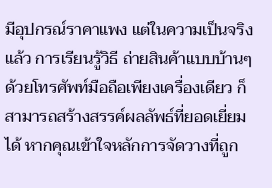มีอุปกรณ์ราคาแพง แต่ในความเป็นจริงแล้ว การเรียนรู้วิธี ถ่ายสินค้าแบบบ้านๆ ด้วยโทรศัพท์มือถือเพียงเครื่องเดียว ก็สามารถสร้างสรรค์ผลลัพธ์ที่ยอดเยี่ยมได้ หากคุณเข้าใจหลักการจัดวางที่ถูก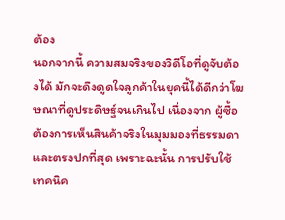ต้อง
นอกจากนี้ ความสมจริงของวิดีโอที่ดูจับต้องได้ มักจะดึงดูดใจลูกค้าในยุคนี้ได้ดีกว่าโฆษณาที่ดูประดิษฐ์จนเกินไป เนื่องจาก ผู้ซื้อต้องการเห็นสินค้าจริงในมุมมองที่ธรรมดาและตรงปกที่สุด เพราะฉะนั้น การปรับใช้เทคนิค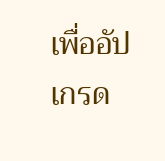เพื่ออัปเกรด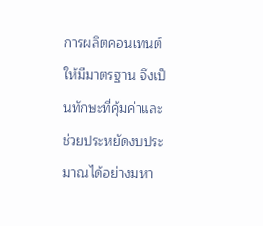การผลิตคอนเทนต์ให้มีมาตรฐาน จึงเป็นทักษะที่คุ้มค่าและช่วยประหยัดงบประมาณได้อย่างมหา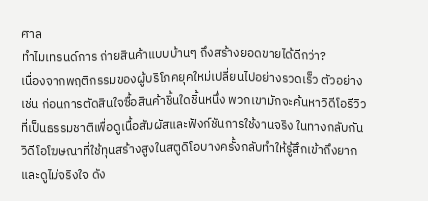ศาล
ทำไมเทรนด์การ ถ่ายสินค้าแบบบ้านๆ ถึงสร้างยอดขายได้ดีกว่า?
เนื่องจากพฤติกรรมของผู้บริโภคยุคใหม่เปลี่ยนไปอย่างรวดเร็ว ตัวอย่างเช่น ก่อนการตัดสินใจซื้อสินค้าชิ้นใดชิ้นหนึ่ง พวกเขามักจะค้นหาวิดีโอรีวิวที่เป็นธรรมชาติเพื่อดูเนื้อสัมผัสและฟังก์ชันการใช้งานจริง ในทางกลับกัน วิดีโอโฆษณาที่ใช้ทุนสร้างสูงในสตูดิโอบางครั้งกลับทำให้รู้สึกเข้าถึงยากและดูไม่จริงใจ ดัง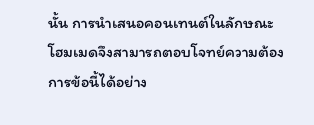นั้น การนำเสนอคอนเทนต์ในลักษณะโฮมเมดจึงสามารถตอบโจทย์ความต้องการข้อนี้ได้อย่าง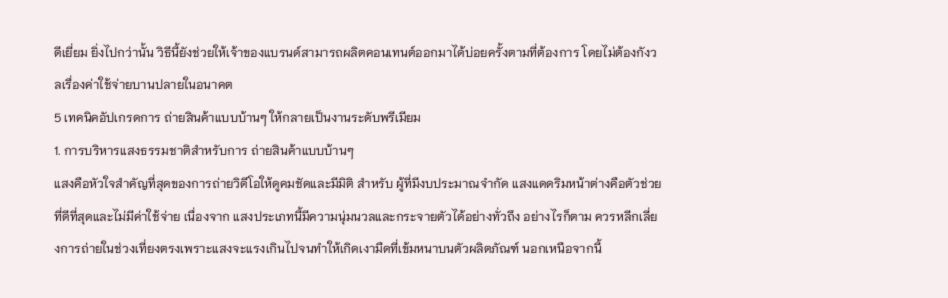ดีเยี่ยม ยิ่งไปกว่านั้น วิธีนี้ยังช่วยให้เจ้าของแบรนด์สามารถผลิตคอนเทนต์ออกมาได้บ่อยครั้งตามที่ต้องการ โดยไม่ต้องกังวลเรื่องค่าใช้จ่ายบานปลายในอนาคต
5 เทคนิคอัปเกรดการ ถ่ายสินค้าแบบบ้านๆ ให้กลายเป็นงานระดับพรีเมียม
1. การบริหารแสงธรรมชาติสำหรับการ ถ่ายสินค้าแบบบ้านๆ
แสงคือหัวใจสำคัญที่สุดของการถ่ายวิดีโอให้ดูคมชัดและมีมิติ สำหรับ ผู้ที่มีงบประมาณจำกัด แสงแดดริมหน้าต่างคือตัวช่วยที่ดีที่สุดและไม่มีค่าใช้จ่าย เนื่องจาก แสงประเภทนี้มีความนุ่มนวลและกระจายตัวได้อย่างทั่วถึง อย่างไรก็ตาม ควรหลีกเลี่ยงการถ่ายในช่วงเที่ยงตรงเพราะแสงจะแรงเกินไปจนทำให้เกิดเงามืดที่เข้มหนาบนตัวผลิตภัณฑ์ นอกเหนือจากนี้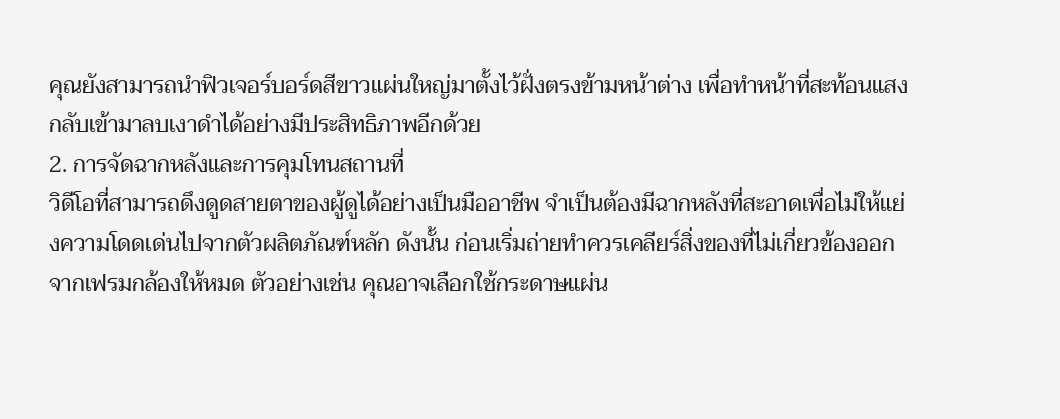คุณยังสามารถนำฟิวเจอร์บอร์ดสีขาวแผ่นใหญ่มาตั้งไว้ฝั่งตรงข้ามหน้าต่าง เพื่อทำหน้าที่สะท้อนแสงกลับเข้ามาลบเงาดำได้อย่างมีประสิทธิภาพอีกด้วย
2. การจัดฉากหลังและการคุมโทนสถานที่
วิดีโอที่สามารถดึงดูดสายตาของผู้ดูได้อย่างเป็นมืออาชีพ จำเป็นต้องมีฉากหลังที่สะอาดเพื่อไม่ให้แย่งความโดดเด่นไปจากตัวผลิตภัณฑ์หลัก ดังนั้น ก่อนเริ่มถ่ายทำควรเคลียร์สิ่งของที่ไม่เกี่ยวข้องออกจากเฟรมกล้องให้หมด ตัวอย่างเช่น คุณอาจเลือกใช้กระดาษแผ่น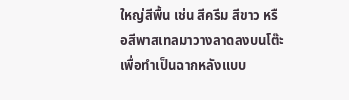ใหญ่สีพื้น เช่น สีครีม สีขาว หรือสีพาสเทลมาวางลาดลงบนโต๊ะเพื่อทำเป็นฉากหลังแบบ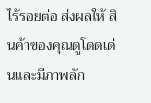ไร้รอยต่อ ส่งผลให้ สินค้าของคุณดูโดดเด่นและมีภาพลัก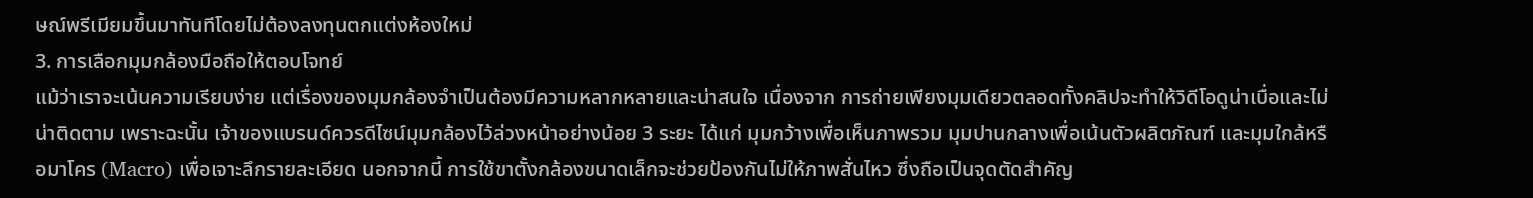ษณ์พรีเมียมขึ้นมาทันทีโดยไม่ต้องลงทุนตกแต่งห้องใหม่
3. การเลือกมุมกล้องมือถือให้ตอบโจทย์
แม้ว่าเราจะเน้นความเรียบง่าย แต่เรื่องของมุมกล้องจำเป็นต้องมีความหลากหลายและน่าสนใจ เนื่องจาก การถ่ายเพียงมุมเดียวตลอดทั้งคลิปจะทำให้วิดีโอดูน่าเบื่อและไม่น่าติดตาม เพราะฉะนั้น เจ้าของแบรนด์ควรดีไซน์มุมกล้องไว้ล่วงหน้าอย่างน้อย 3 ระยะ ได้แก่ มุมกว้างเพื่อเห็นภาพรวม มุมปานกลางเพื่อเน้นตัวผลิตภัณฑ์ และมุมใกล้หรือมาโคร (Macro) เพื่อเจาะลึกรายละเอียด นอกจากนี้ การใช้ขาตั้งกล้องขนาดเล็กจะช่วยป้องกันไม่ให้ภาพสั่นไหว ซึ่งถือเป็นจุดตัดสำคัญ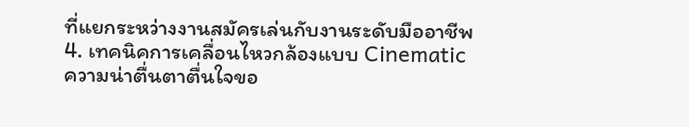ที่แยกระหว่างงานสมัครเล่นกับงานระดับมืออาชีพ
4. เทคนิคการเคลื่อนไหวกล้องแบบ Cinematic
ความน่าตื่นตาตื่นใจขอ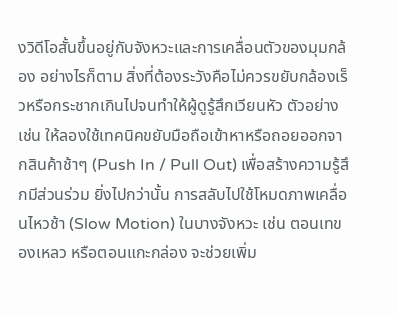งวิดีโอสั้นขึ้นอยู่กับจังหวะและการเคลื่อนตัวของมุมกล้อง อย่างไรก็ตาม สิ่งที่ต้องระวังคือไม่ควรขยับกล้องเร็วหรือกระชากเกินไปจนทำให้ผู้ดูรู้สึกเวียนหัว ตัวอย่างเช่น ให้ลองใช้เทคนิคขยับมือถือเข้าหาหรือถอยออกจากสินค้าช้าๆ (Push In / Pull Out) เพื่อสร้างความรู้สึกมีส่วนร่วม ยิ่งไปกว่านั้น การสลับไปใช้โหมดภาพเคลื่อนไหวช้า (Slow Motion) ในบางจังหวะ เช่น ตอนเทของเหลว หรือตอนแกะกล่อง จะช่วยเพิ่ม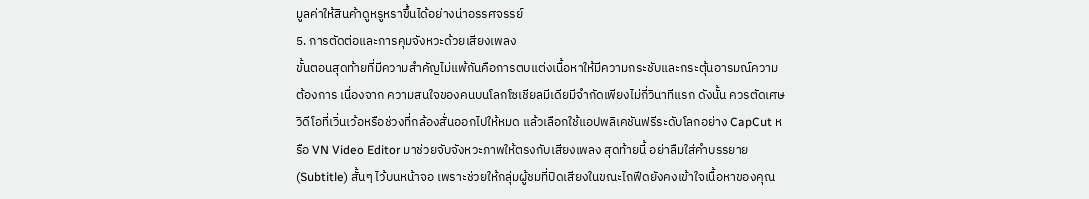มูลค่าให้สินค้าดูหรูหราขึ้นได้อย่างน่าอรรศจรรย์
5. การตัดต่อและการคุมจังหวะด้วยเสียงเพลง
ขั้นตอนสุดท้ายที่มีความสำคัญไม่แพ้กันคือการตบแต่งเนื้อหาให้มีความกระชับและกระตุ้นอารมณ์ความต้องการ เนื่องจาก ความสนใจของคนบนโลกโซเชียลมีเดียมีจำกัดเพียงไม่กี่วินาทีแรก ดังนั้น ควรตัดเศษวิดีโอที่เวิ่นเว้อหรือช่วงที่กล้องสั่นออกไปให้หมด แล้วเลือกใช้แอปพลิเคชันฟรีระดับโลกอย่าง CapCut หรือ VN Video Editor มาช่วยจับจังหวะภาพให้ตรงกับเสียงเพลง สุดท้ายนี้ อย่าลืมใส่คำบรรยาย (Subtitle) สั้นๆ ไว้บนหน้าจอ เพราะช่วยให้กลุ่มผู้ชมที่ปิดเสียงในขณะไถฟีดยังคงเข้าใจเนื้อหาของคุณ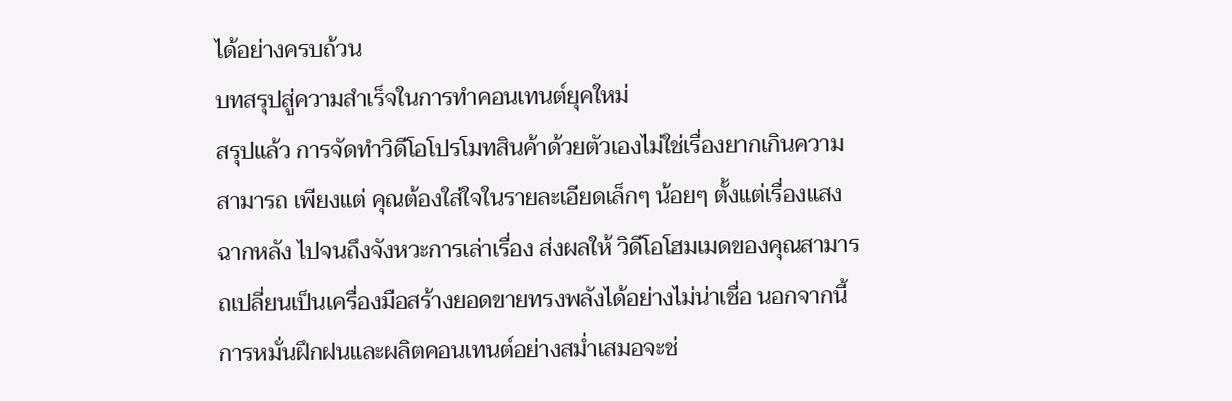ได้อย่างครบถ้วน
บทสรุปสู่ความสำเร็จในการทำคอนเทนต์ยุคใหม่
สรุปแล้ว การจัดทำวิดีโอโปรโมทสินค้าด้วยตัวเองไม่ใช่เรื่องยากเกินความสามารถ เพียงแต่ คุณต้องใส่ใจในรายละเอียดเล็กๆ น้อยๆ ตั้งแต่เรื่องแสง ฉากหลัง ไปจนถึงจังหวะการเล่าเรื่อง ส่งผลให้ วิดีโอโฮมเมดของคุณสามารถเปลี่ยนเป็นเครื่องมือสร้างยอดขายทรงพลังได้อย่างไม่น่าเชื่อ นอกจากนี้ การหมั่นฝึกฝนและผลิตคอนเทนต์อย่างสม่ำเสมอจะช่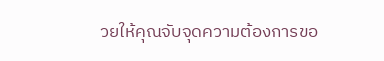วยให้คุณจับจุดความต้องการขอ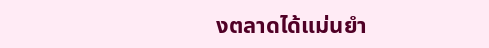งตลาดได้แม่นยำ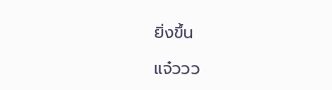ยิ่งขึ้น

แจ๋ววว